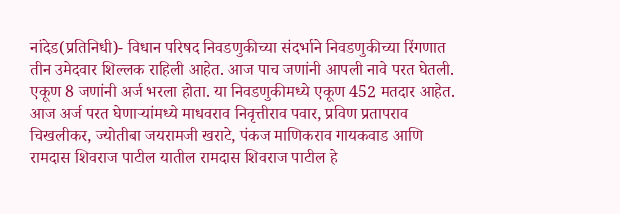नांदेड(प्रतिनिधी)- विधान परिषद निवडणुकीच्या संदर्भाने निवडणुकीच्या रिंगणात तीन उमेदवार शिल्लक राहिली आहेत. आज पाच जणांनी आपली नावे परत घेतली. एकूण 8 जणांनी अर्ज भरला होता. या निवडणुकीमध्ये एकूण 452 मतदार आहेत. आज अर्ज परत घेणाऱ्यांमध्ये माधवराव निवृत्तीराव पवार, प्रविण प्रतापराव चिखलीकर, ज्योतीबा जयरामजी खराटे, पंकज माणिकराव गायकवाड आणि रामदास शिवराज पाटील यातील रामदास शिवराज पाटील हे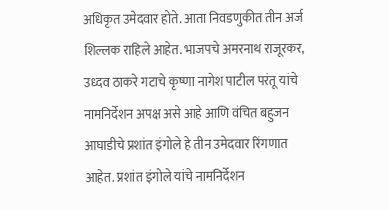अधिकृत उमेदवार होते. आता निवडणुकीत तीन अर्ज शिल्लक राहिले आहेत. भाजपचे अमरनाथ राजूरकर, उध्दव ठाकरे गटाचे कृष्णा नागेश पाटील परंतू यांचे नामनिर्देशन अपक्ष असे आहे आणि वंचित बहुजन आघाडीचे प्रशांत इंगोले हे तीन उमेदवार रिंगणात आहेत. प्रशांत इंगोले यांचे नामनिर्देशन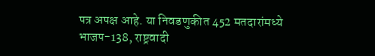पत्र अपक्ष आहे. या निवडणुकीत 452 मतदारांमध्ये भाजप-138, राष्ट्रवादी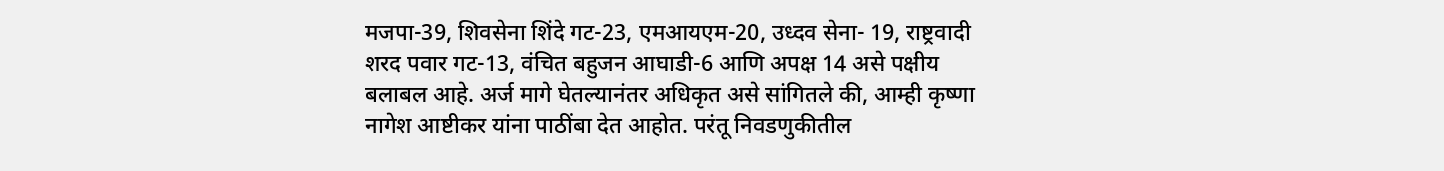मजपा-39, शिवसेना शिंदे गट-23, एमआयएम-20, उध्दव सेना- 19, राष्ट्रवादी शरद पवार गट-13, वंचित बहुजन आघाडी-6 आणि अपक्ष 14 असे पक्षीय बलाबल आहे. अर्ज मागे घेतल्यानंतर अधिकृत असे सांगितले की, आम्ही कृष्णा नागेश आष्टीकर यांना पाठींबा देत आहोत. परंतू निवडणुकीतील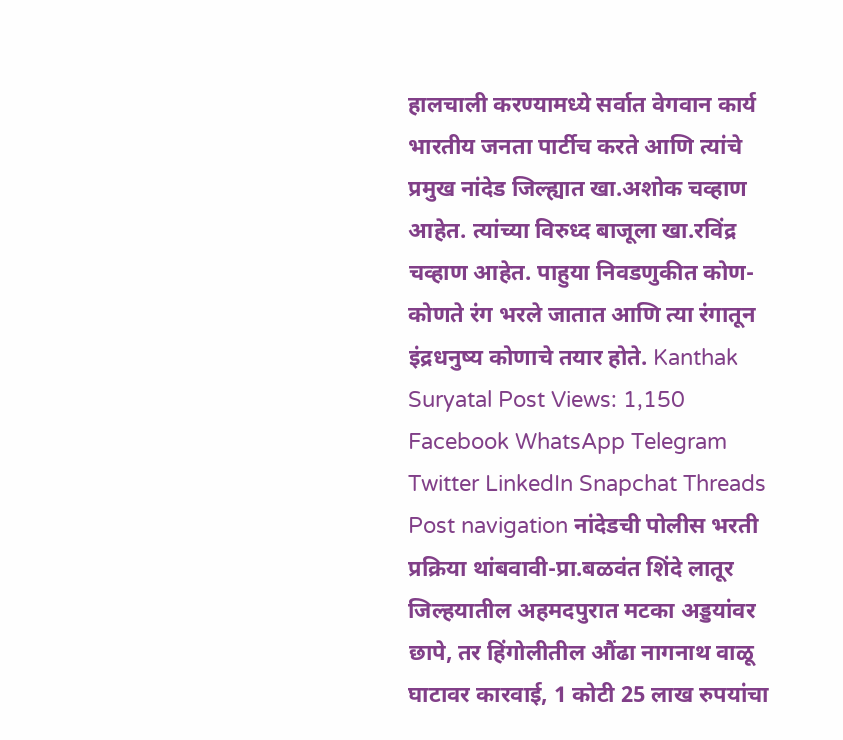हालचाली करण्यामध्ये सर्वात वेगवान कार्य भारतीय जनता पार्टीच करते आणि त्यांचे प्रमुख नांदेड जिल्ह्यात खा.अशोक चव्हाण आहेत. त्यांच्या विरुध्द बाजूला खा.रविंद्र चव्हाण आहेत. पाहुया निवडणुकीत कोण-कोणते रंग भरले जातात आणि त्या रंगातून इंद्रधनुष्य कोणाचे तयार होते. Kanthak Suryatal Post Views: 1,150 Facebook WhatsApp Telegram Twitter LinkedIn Snapchat Threads Post navigation नांदेडची पोलीस भरती प्रक्रिया थांबवावी-प्रा.बळवंत शिंदे लातूर जिल्हयातील अहमदपुरात मटका अड्डयांवर छापे, तर हिंगोलीतील औंढा नागनाथ वाळू घाटावर कारवाई, 1 कोटी 25 लाख रुपयांचा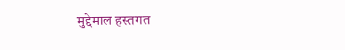मुद्देमाल हस्तगत